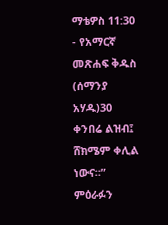ማቴዎስ 11:30 - የአማርኛ መጽሐፍ ቅዱስ (ሰማንያ አሃዱ)30 ቀንበሬ ልዝብ፤ ሸክሜም ቀሊል ነውና።” ምዕራፉን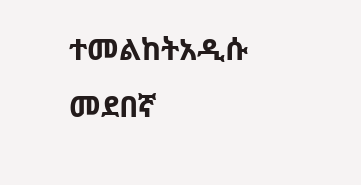ተመልከትአዲሱ መደበኛ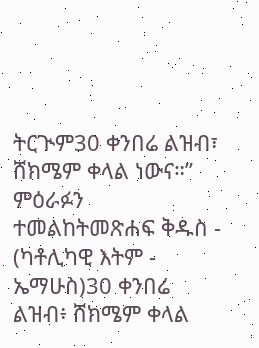ትርጒም30 ቀንበሬ ልዝብ፣ ሸክሜም ቀላል ነውና።” ምዕራፉን ተመልከትመጽሐፍ ቅዱስ - (ካቶሊካዊ እትም - ኤማሁስ)30 ቀንበሬ ልዝብ፥ ሸክሜም ቀላል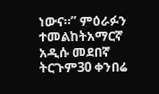ነውና።” ምዕራፉን ተመልከትአማርኛ አዲሱ መደበኛ ትርጉም30 ቀንበሬ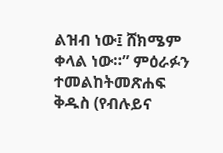ልዝብ ነው፤ ሸክሜም ቀላል ነው።” ምዕራፉን ተመልከትመጽሐፍ ቅዱስ (የብሉይና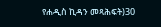የሐዲስ ኪዳን መጻሕፍት)30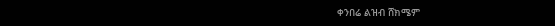ቀንበሬ ልዝብ ሸክሜም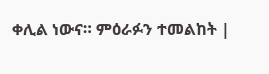ቀሊል ነውና። ምዕራፉን ተመልከት |